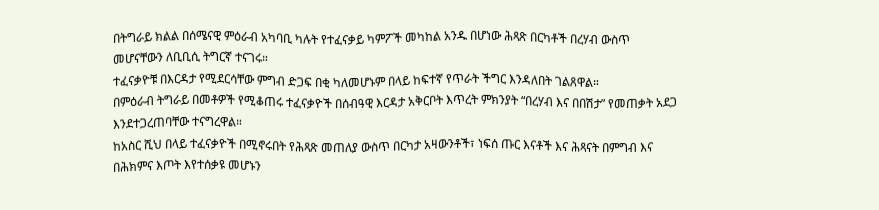በትግራይ ክልል በሰሜናዊ ምዕራብ አካባቢ ካሉት የተፈናቃይ ካምፖች መካከል አንዱ በሆነው ሕጻጽ በርካቶች በረሃብ ውስጥ መሆናቸውን ለቢቢሲ ትግርኛ ተናገሩ።
ተፈናቃዮቹ በእርዳታ የሚደርሳቸው ምግብ ድጋፍ በቂ ካለመሆኑም በላይ ከፍተኛ የጥራት ችግር እንዳለበት ገልጸዋል።
በምዕራብ ትግራይ በመቶዎች የሚቆጠሩ ተፈናቃዮች በሰብዓዊ እርዳታ አቅርቦት እጥረት ምክንያት “በረሃብ እና በበሽታ” የመጠቃት አደጋ እንደተጋረጠባቸው ተናግረዋል።
ከአስር ሺህ በላይ ተፈናቃዮች በሚኖሩበት የሕጻጽ መጠለያ ውስጥ በርካታ አዛውንቶች፣ ነፍሰ ጡር እናቶች እና ሕጻናት በምግብ እና በሕክምና እጦት እየተሰቃዩ መሆኑን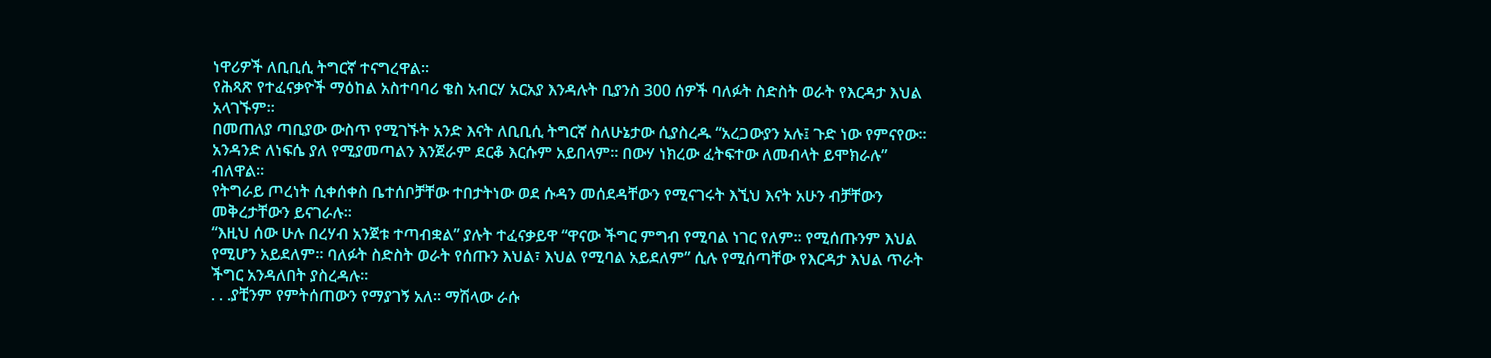ነዋሪዎች ለቢቢሲ ትግርኛ ተናግረዋል።
የሕጻጽ የተፈናቃዮች ማዕከል አስተባባሪ ቄስ አብርሃ አርአያ እንዳሉት ቢያንስ 300 ሰዎች ባለፉት ስድስት ወራት የእርዳታ እህል አላገኙም።
በመጠለያ ጣቢያው ውስጥ የሚገኙት አንድ እናት ለቢቢሲ ትግርኛ ስለሁኔታው ሲያስረዱ “አረጋውያን አሉ፤ ጉድ ነው የምናየው። አንዳንድ ለነፍሴ ያለ የሚያመጣልን እንጀራም ደርቆ እርሱም አይበላም። በውሃ ነክረው ፈትፍተው ለመብላት ይሞክራሉ” ብለዋል።
የትግራይ ጦረነት ሲቀሰቀስ ቤተሰቦቻቸው ተበታትነው ወደ ሱዳን መሰደዳቸውን የሚናገሩት እኚህ እናት አሁን ብቻቸውን መቅረታቸውን ይናገራሉ።
“እዚህ ሰው ሁሉ በረሃብ አንጀቱ ተጣብቋል” ያሉት ተፈናቃይዋ “ዋናው ችግር ምግብ የሚባል ነገር የለም። የሚሰጡንም እህል የሚሆን አይደለም። ባለፉት ስድስት ወራት የሰጡን እህል፣ እህል የሚባል አይደለም” ሲሉ የሚሰጣቸው የእርዳታ እህል ጥራት ችግር አንዳለበት ያስረዳሉ።
. . .ያቺንም የምትሰጠውን የማያገኝ አለ። ማሽላው ራሱ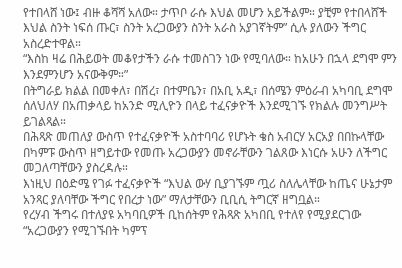የተበላሸ ነው፤ ብዙ ቆሻሻ አለው። ታጥቦ ራሱ እህል መሆን አይችልም። ያቺም የተበላሸች እህል ስንት ነፍሰ ጡር፣ ስንት አረጋውያን ስንት አራስ አያገኛትም” ሲሉ ያለውን ችግር አስረድተዋል።
“እስከ ዛሬ በሕይወት መቆየታችን ራሱ ተመስገን ነው የሚባለው። ከአሁን በኋላ ደግሞ ምን እንደምንሆን አናውቅም።”
በትግራይ ክልል በመቀለ፣ በሽረ፣ በተምቤን፣ በአቢ አዲ፣ በሰሜን ምዕራብ አካባቢ ደግሞ ሰለህለሃ በአጠቃላይ ከአንድ ሚሊዮን በላይ ተፈናቃዮች እንደሚገኙ የክልሉ መንግሥት ይገልጻል።
በሕጻጽ መጠለያ ውስጥ የተፈናቃዮች አስተባባሪ የሆኑት ቄስ አብርሃ አርአያ በበኩላቸው በካምፑ ውስጥ ዘግይተው የመጡ አረጋውያን መኖራቸውን ገልጸው እነርሱ አሁን ለችግር መጋለጣቸውን ያስረዳሉ።
እነዚህ በዕድሜ የገፉ ተፈናቃዮች “እህል ውሃ ቢያገኙም ጧሪ ስለሌላቸው ከጤና ሁኔታም አንጻር ያለባቸው ችግር የበረታ ነው” ማለታቸውን ቢቢሲ ትግርኛ ዘግቧል።
የረሃብ ችግሩ በተለያዩ አካባቢዎች ቢከሰትም የሕጻጽ አካበቢ የተለየ የሚያደርገው “አረጋውያን የሚገኙበት ካምፕ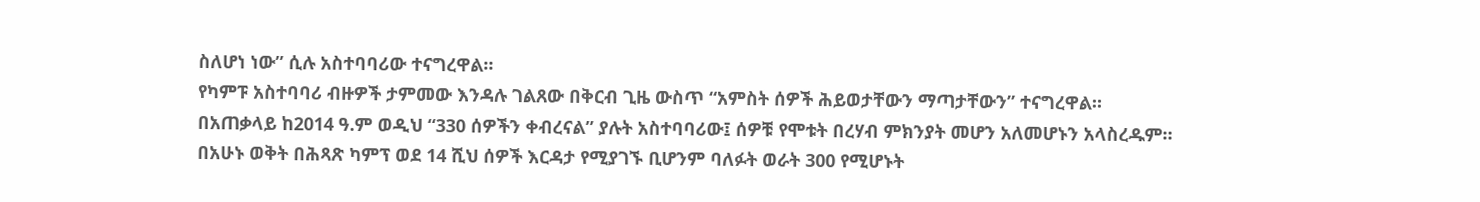ስለሆነ ነው” ሲሉ አስተባባሪው ተናግረዋል።
የካምፑ አስተባባሪ ብዙዎች ታምመው እንዳሉ ገልጸው በቅርብ ጊዜ ውስጥ “አምስት ሰዎች ሕይወታቸውን ማጣታቸውን” ተናግረዋል።
በአጠቃላይ ከ2014 ዓ.ም ወዲህ “330 ሰዎችን ቀብረናል” ያሉት አስተባባሪው፤ ሰዎቹ የሞቱት በረሃብ ምክንያት መሆን አለመሆኑን አላስረዱም።
በአሁኑ ወቅት በሕጻጽ ካምፕ ወደ 14 ሺህ ሰዎች እርዳታ የሚያገኙ ቢሆንም ባለፉት ወራት 300 የሚሆኑት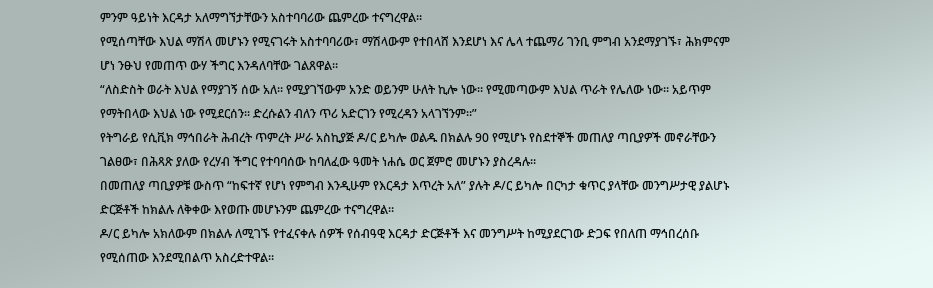ምንም ዓይነት እርዳታ አለማግኘታቸውን አስተባባሪው ጨምረው ተናግረዋል።
የሚሰጣቸው እህል ማሽላ መሆኑን የሚናገሩት አስተባባሪው፣ ማሽላውም የተበላሸ እንደሆነ እና ሌላ ተጨማሪ ገንቢ ምግብ አንደማያገኙ፣ ሕክምናም ሆነ ንፁህ የመጠጥ ውሃ ችግር እንዳለባቸው ገልጸዋል።
“ለስድስት ወራት እህል የማያገኝ ሰው አለ። የሚያገኘውም አንድ ወይንም ሁለት ኪሎ ነው። የሚመጣውም እህል ጥራት የሌለው ነው። አይጥም የማትበላው እህል ነው የሚደርሰን። ድረሱልን ብለን ጥሪ አድርገን የሚረዳን አላገኘንም።”
የትግራይ የሲቪክ ማኅበራት ሕብረት ጥምረት ሥራ አስኪያጅ ዶ/ር ይካሎ ወልዱ በክልሉ 90 የሚሆኑ የስደተኞች መጠለያ ጣቢያዎች መኖራቸውን ገልፀው፣ በሕጻጽ ያለው የረሃብ ችግር የተባባሰው ከባለፈው ዓመት ነሐሴ ወር ጀምሮ መሆኑን ያስረዳሉ።
በመጠለያ ጣቢያዎቹ ውስጥ “ከፍተኛ የሆነ የምግብ እንዲሁም የእርዳታ እጥረት አለ” ያሉት ዶ/ር ይካሎ በርካታ ቁጥር ያላቸው መንግሥታዊ ያልሆኑ ድርጅቶች ከክልሉ ለቅቀው እየወጡ መሆኑንም ጨምረው ተናግረዋል።
ዶ/ር ይካሎ አክለውም በክልሉ ለሚገኙ የተፈናቀሉ ሰዎች የሰብዓዊ እርዳታ ድርጅቶች እና መንግሥት ከሚያደርገው ድጋፍ የበለጠ ማኅበረሰቡ የሚሰጠው እንደሚበልጥ አስረድተዋል።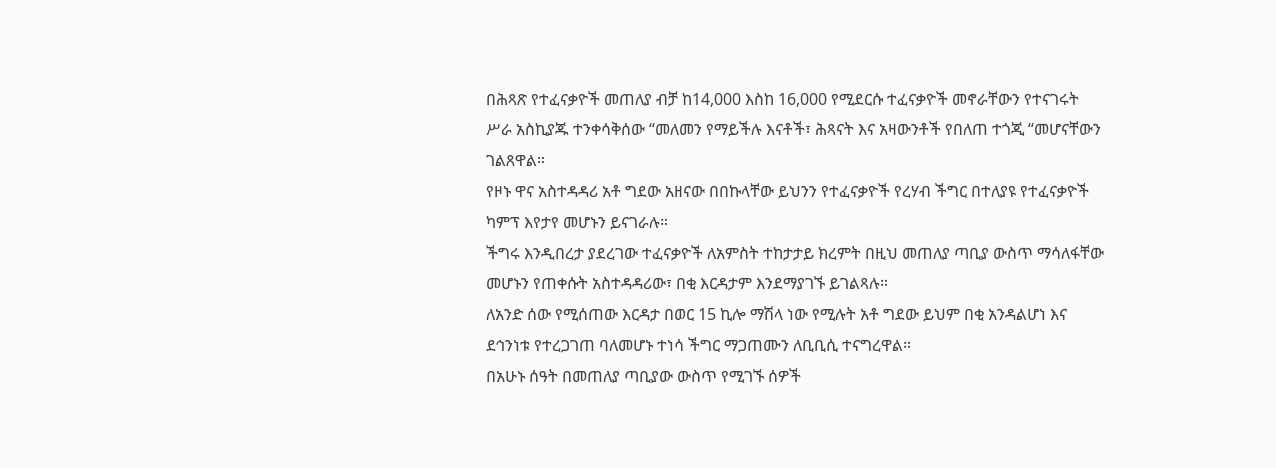በሕጻጽ የተፈናቃዮች መጠለያ ብቻ ከ14,000 እስከ 16,000 የሚደርሱ ተፈናቃዮች መኖራቸውን የተናገሩት ሥራ አስኪያጁ ተንቀሳቅሰው “መለመን የማይችሉ እናቶች፣ ሕጻናት እና አዛውንቶች የበለጠ ተጎጂ “መሆናቸውን ገልጸዋል።
የዞኑ ዋና አስተዳዳሪ አቶ ግደው አዘናው በበኩላቸው ይህንን የተፈናቃዮች የረሃብ ችግር በተለያዩ የተፈናቃዮች ካምፕ እየታየ መሆኑን ይናገራሉ።
ችግሩ እንዲበረታ ያደረገው ተፈናቃዮች ለአምስት ተከታታይ ክረምት በዚህ መጠለያ ጣቢያ ውስጥ ማሳለፋቸው መሆኑን የጠቀሱት አስተዳዳሪው፣ በቂ እርዳታም እንደማያገኙ ይገልጻሉ።
ለአንድ ሰው የሚሰጠው እርዳታ በወር 15 ኪሎ ማሽላ ነው የሚሉት አቶ ግደው ይህም በቂ አንዳልሆነ እና ደኅንነቱ የተረጋገጠ ባለመሆኑ ተነሳ ችግር ማጋጠሙን ለቢቢሲ ተናግረዋል።
በአሁኑ ሰዓት በመጠለያ ጣቢያው ውስጥ የሚገኙ ሰዎች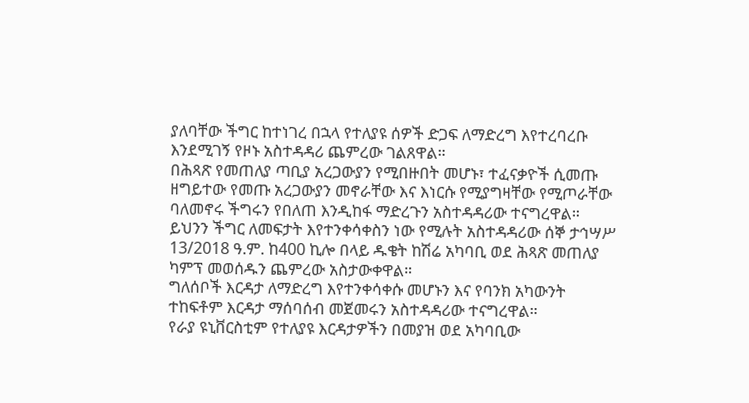ያለባቸው ችግር ከተነገረ በኋላ የተለያዩ ሰዎች ድጋፍ ለማድረግ እየተረባረቡ እንደሚገኝ የዞኑ አስተዳዳሪ ጨምረው ገልጸዋል።
በሕጻጽ የመጠለያ ጣቢያ አረጋውያን የሚበዙበት መሆኑ፣ ተፈናቃዮች ሲመጡ ዘግይተው የመጡ አረጋውያን መኖራቸው እና እነርሱ የሚያግዛቸው የሚጦራቸው ባለመኖሩ ችግሩን የበለጠ እንዲከፋ ማድረጉን አስተዳዳሪው ተናግረዋል።
ይህንን ችግር ለመፍታት እየተንቀሳቀስን ነው የሚሉት አስተዳዳሪው ሰኞ ታኅሣሥ 13/2018 ዓ.ም. ከ400 ኪሎ በላይ ዱቄት ከሽሬ አካባቢ ወደ ሕጻጽ መጠለያ ካምፕ መወሰዱን ጨምረው አስታውቀዋል።
ግለሰቦች እርዳታ ለማድረግ እየተንቀሳቀሱ መሆኑን እና የባንክ አካውንት ተከፍቶም እርዳታ ማሰባሰብ መጀመሩን አስተዳዳሪው ተናግረዋል።
የራያ ዩኒቨርስቲም የተለያዩ እርዳታዎችን በመያዝ ወደ አካባቢው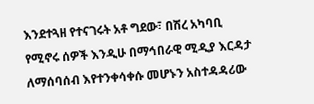እንደተጓዘ የተናገሩት አቶ ግደው፣ በሽረ አካባቢ የሚኖሩ ሰዎች እንዲሁ በማኅበራዊ ሚዲያ እርዳታ ለማሰባሰብ እየተንቀሳቀሱ መሆኑን አስተዳዳሪው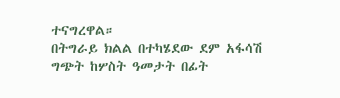ተናግረዋል።
በትግራይ ክልል በተካሄደው ደም አፋሳሽ ግጭት ከሦስት ዓመታት በፊት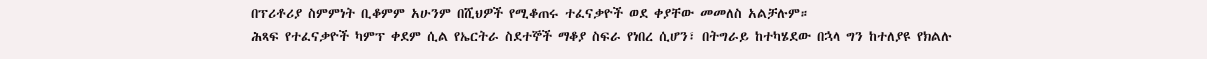በፕሪቶሪያ ስምምነት ቢቆምም አሁንም በሺህዎች የሚቆጠሩ ተፈናቃዮች ወደ ቀያቸው መመለስ አልቻሉም።
ሕጻፍ የተፈናቃዮች ካምፕ ቀደም ሲል የኤርትራ ስደተኞች ማቆያ ስፍራ የነበረ ሲሆን፣ በትግራይ ከተካሄደው በኋላ ግን ከተለያዩ የክልሉ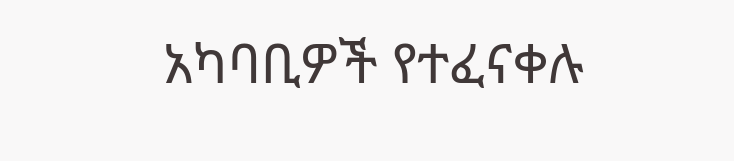አካባቢዎች የተፈናቀሉ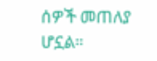ሰዎች መጠለያ ሆኗል።